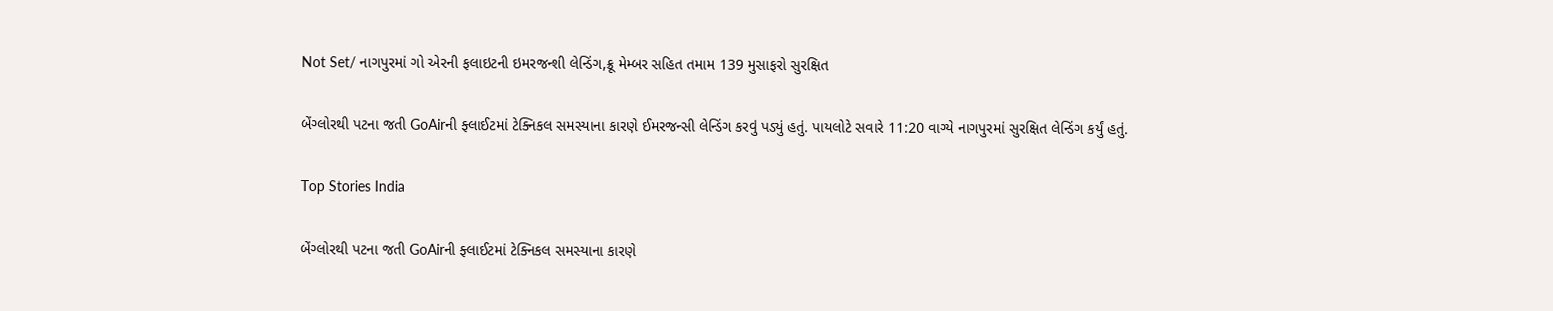Not Set/ નાગપુરમાં ગો એરની ફલાઇટની ઇમરજન્શી લેન્ડિંગ,ક્રૂ મેમ્બર સહિત તમામ 139 મુસાફરો સુરક્ષિત

બેંગ્લોરથી પટના જતી GoAirની ફ્લાઈટમાં ટેક્નિકલ સમસ્યાના કારણે ઈમરજન્સી લેન્ડિંગ કરવું પડ્યું હતું. પાયલોટે સવારે 11:20 વાગ્યે નાગપુરમાં સુરક્ષિત લેન્ડિંગ કર્યું હતું.

Top Stories India

બેંગ્લોરથી પટના જતી GoAirની ફ્લાઈટમાં ટેક્નિકલ સમસ્યાના કારણે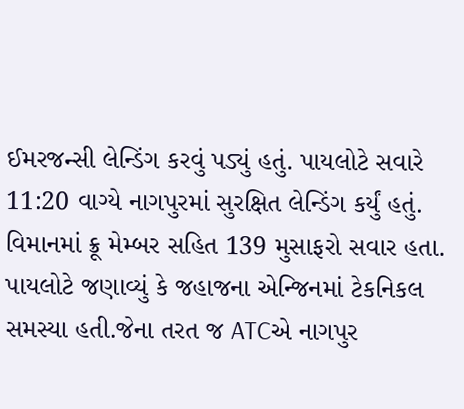ઈમરજન્સી લેન્ડિંગ કરવું પડ્યું હતું. પાયલોટે સવારે 11:20 વાગ્યે નાગપુરમાં સુરક્ષિત લેન્ડિંગ કર્યું હતું. વિમાનમાં ક્રૂ મેમ્બર સહિત 139 મુસાફરો સવાર હતા. પાયલોટે જણાવ્યું કે જહાજના એન્જિનમાં ટેકનિકલ સમસ્યા હતી.જેના તરત જ ATCએ નાગપુર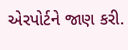એરપોર્ટને જાણ કરી.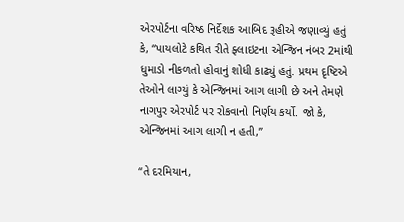એરપોર્ટના વરિષ્ઠ નિર્દેશક આબિદ રૂહીએ જણાવ્યું હતું કે, “પાયલોટે કથિત રીતે ફ્લાઇટના એન્જિન નંબર 2માંથી ધુમાડો નીકળતો હોવાનું શોધી કાઢ્યું હતું. પ્રથમ દૃષ્ટિએ તેઓને લાગ્યું કે એન્જિનમાં આગ લાગી છે અને તેમણે નાગપુર એરપોર્ટ પર રોકવાનો નિર્ણય કર્યો. જો કે, એન્જિનમાં આગ લાગી ન હતી,”

“તે દરમિયાન,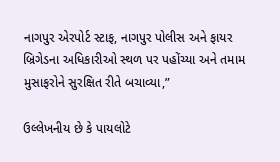નાગપુર એરપોર્ટ સ્ટાફ, નાગપુર પોલીસ અને ફાયર બ્રિગેડના અધિકારીઓ સ્થળ પર પહોંચ્યા અને તમામ મુસાફરોને સુરક્ષિત રીતે બચાવ્યા,”

ઉલ્લેખનીય છે કે પાયલોટે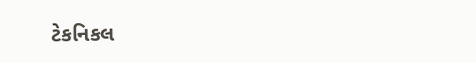ટેકનિકલ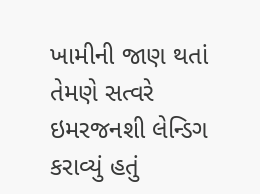ખામીની જાણ થતાં તેમણે સત્વરે ઇમરજનશી લેન્ડિગ કરાવ્યું હતું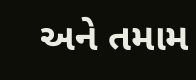અને તમામ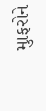મુાફરોને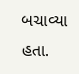બચાવ્યા હતા.